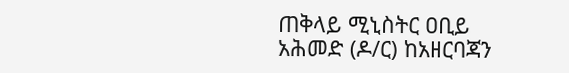ጠቅላይ ሚኒስትር ዐቢይ አሕመድ (ዶ/ር) ከአዘርባጃን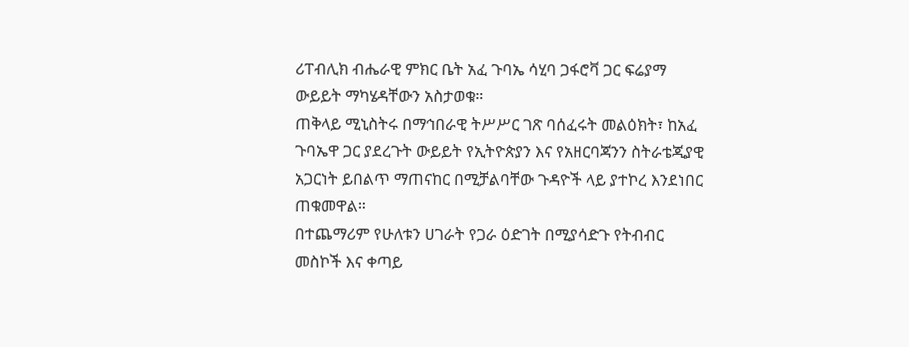ሪፐብሊክ ብሔራዊ ምክር ቤት አፈ ጉባኤ ሳሂባ ጋፋሮቫ ጋር ፍሬያማ ውይይት ማካሄዳቸውን አስታወቁ።
ጠቅላይ ሚኒስትሩ በማኅበራዊ ትሥሥር ገጽ ባሰፈሩት መልዕክት፣ ከአፈ ጉባኤዋ ጋር ያደረጉት ውይይት የኢትዮጵያን እና የአዘርባጃንን ስትራቴጂያዊ አጋርነት ይበልጥ ማጠናከር በሚቻልባቸው ጉዳዮች ላይ ያተኮረ እንደነበር ጠቁመዋል።
በተጨማሪም የሁለቱን ሀገራት የጋራ ዕድገት በሚያሳድጉ የትብብር መስኮች እና ቀጣይ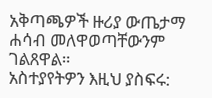አቅጣጫዎች ዙሪያ ውጤታማ ሐሳብ መለዋወጣቸውንም ገልጸዋል።
አስተያየትዎን እዚህ ያስፍሩ: